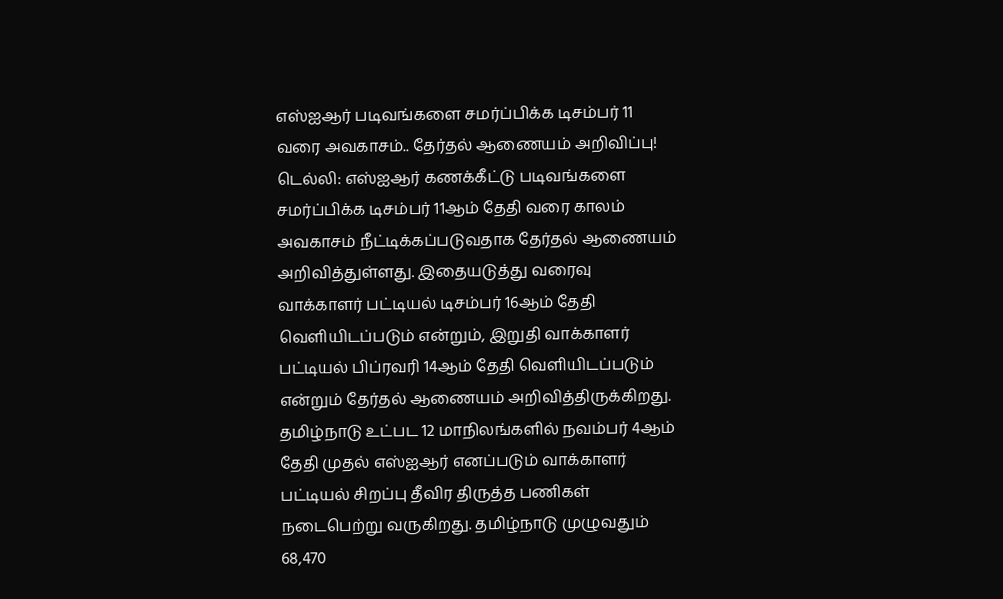எஸ்ஐஆர் படிவங்களை சமர்ப்பிக்க டிசம்பர் 11 வரை அவகாசம்.. தேர்தல் ஆணையம் அறிவிப்பு!
டெல்லி: எஸ்ஐஆர் கணக்கீட்டு படிவங்களை சமர்ப்பிக்க டிசம்பர் 11ஆம் தேதி வரை காலம் அவகாசம் நீட்டிக்கப்படுவதாக தேர்தல் ஆணையம் அறிவித்துள்ளது. இதையடுத்து வரைவு வாக்காளர் பட்டியல் டிசம்பர் 16ஆம் தேதி வெளியிடப்படும் என்றும், இறுதி வாக்காளர் பட்டியல் பிப்ரவரி 14ஆம் தேதி வெளியிடப்படும் என்றும் தேர்தல் ஆணையம் அறிவித்திருக்கிறது.
தமிழ்நாடு உட்பட 12 மாநிலங்களில் நவம்பர் 4ஆம் தேதி முதல் எஸ்ஐஆர் எனப்படும் வாக்காளர் பட்டியல் சிறப்பு தீவிர திருத்த பணிகள் நடைபெற்று வருகிறது. தமிழ்நாடு முழுவதும் 68,470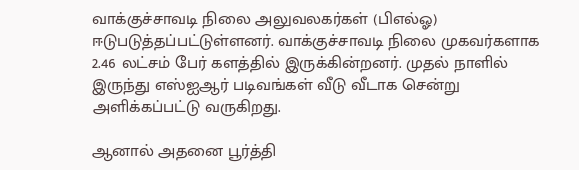வாக்குச்சாவடி நிலை அலுவலகர்கள் (பிஎல்ஓ) ஈடுபடுத்தப்பட்டுள்ளனர். வாக்குச்சாவடி நிலை முகவர்களாக 2.46 லட்சம் பேர் களத்தில் இருக்கின்றனர். முதல் நாளில் இருந்து எஸ்ஐஆர் படிவங்கள் வீடு வீடாக சென்று அளிக்கப்பட்டு வருகிறது.

ஆனால் அதனை பூர்த்தி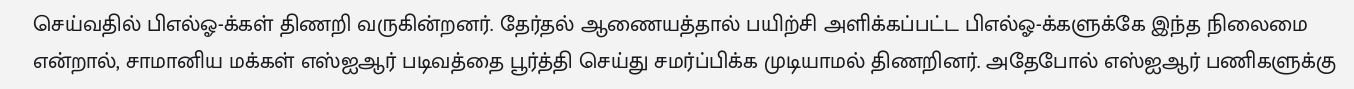செய்வதில் பிஎல்ஓ-க்கள் திணறி வருகின்றனர். தேர்தல் ஆணையத்தால் பயிற்சி அளிக்கப்பட்ட பிஎல்ஓ-க்களுக்கே இந்த நிலைமை என்றால், சாமானிய மக்கள் எஸ்ஐஆர் படிவத்தை பூர்த்தி செய்து சமர்ப்பிக்க முடியாமல் திணறினர். அதேபோல் எஸ்ஐஆர் பணிகளுக்கு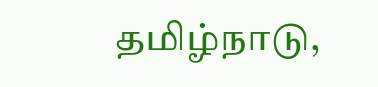தமிழ்நாடு,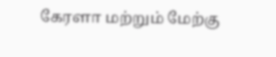கேரளா மற்றும் மேற்கு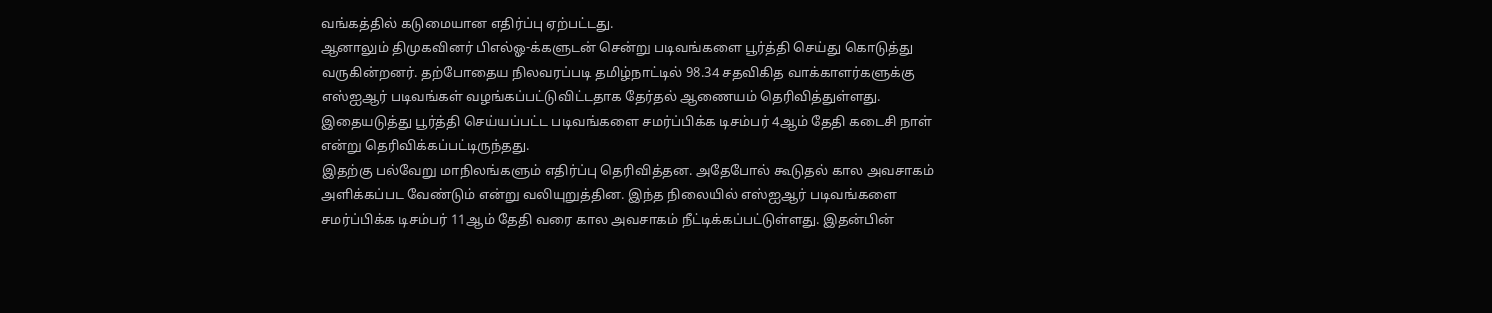வங்கத்தில் கடுமையான எதிர்ப்பு ஏற்பட்டது.
ஆனாலும் திமுகவினர் பிஎல்ஓ-க்களுடன் சென்று படிவங்களை பூர்த்தி செய்து கொடுத்து வருகின்றனர். தற்போதைய நிலவரப்படி தமிழ்நாட்டில் 98.34 சதவிகித வாக்காளர்களுக்கு எஸ்ஐஆர் படிவங்கள் வழங்கப்பட்டுவிட்டதாக தேர்தல் ஆணையம் தெரிவித்துள்ளது. இதையடுத்து பூர்த்தி செய்யப்பட்ட படிவங்களை சமர்ப்பிக்க டிசம்பர் 4ஆம் தேதி கடைசி நாள் என்று தெரிவிக்கப்பட்டிருந்தது.
இதற்கு பல்வேறு மாநிலங்களும் எதிர்ப்பு தெரிவித்தன. அதேபோல் கூடுதல் கால அவசாகம் அளிக்கப்பட வேண்டும் என்று வலியுறுத்தின. இந்த நிலையில் எஸ்ஐஆர் படிவங்களை சமர்ப்பிக்க டிசம்பர் 11ஆம் தேதி வரை கால அவசாகம் நீட்டிக்கப்பட்டுள்ளது. இதன்பின்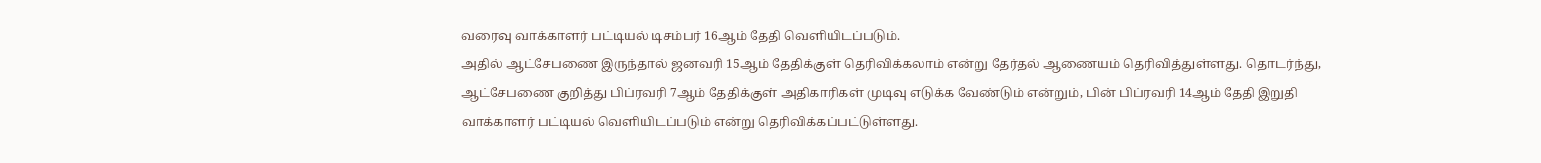வரைவு வாக்காளர் பட்டியல் டிசம்பர் 16ஆம் தேதி வெளியிடப்படும்.
அதில் ஆட்சேபணை இருந்தால் ஜனவரி 15ஆம் தேதிக்குள் தெரிவிக்கலாம் என்று தேர்தல் ஆணையம் தெரிவித்துள்ளது. தொடர்ந்து, ஆட்சேபணை குறித்து பிப்ரவரி 7ஆம் தேதிக்குள் அதிகாரிகள் முடிவு எடுக்க வேண்டும் என்றும், பின் பிப்ரவரி 14ஆம் தேதி இறுதி வாக்காளர் பட்டியல் வெளியிடப்படும் என்று தெரிவிக்கப்பட்டுள்ளது.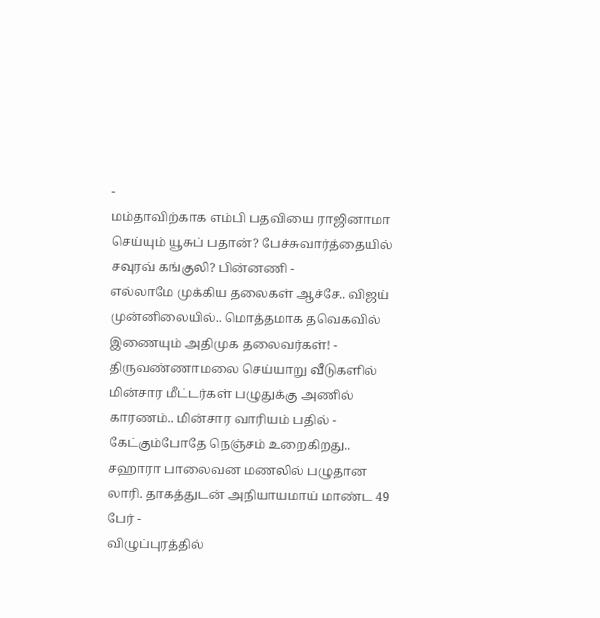-
மம்தாவிற்காக எம்பி பதவியை ராஜினாமா செய்யும் யூசுப் பதான்? பேச்சுவார்த்தையில் சவுரவ் கங்குலி? பின்னணி -
எல்லாமே முக்கிய தலைகள் ஆச்சே.. விஜய் முன்னிலையில்.. மொத்தமாக தவெகவில் இணையும் அதிமுக தலைவர்கள்! -
திருவண்ணாமலை செய்யாறு வீடுகளில் மின்சார மீட்டர்கள் பழுதுக்கு அணில் காரணம்.. மின்சார வாரியம் பதில் -
கேட்கும்போதே நெஞ்சம் உறைகிறது.. சஹாரா பாலைவன மணலில் பழுதான லாரி. தாகத்துடன் அநியாயமாய் மாண்ட 49 பேர் -
விழுப்புரத்தில்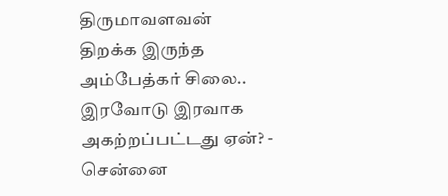திருமாவளவன் திறக்க இருந்த அம்பேத்கர் சிலை.. இரவோடு இரவாக அகற்றப்பட்டது ஏன்? -
சென்னை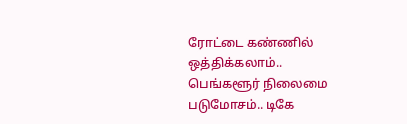ரோட்டை கண்ணில் ஒத்திக்கலாம்.. பெங்களூர் நிலைமை படுமோசம்.. டிகே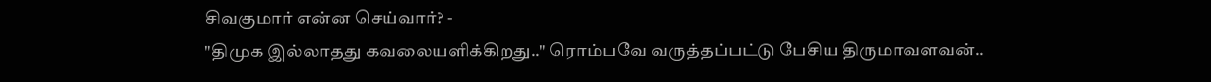சிவகுமார் என்ன செய்வார்? -
"திமுக இல்லாதது கவலையளிக்கிறது.." ரொம்பவே வருத்தப்பட்டு பேசிய திருமாவளவன்..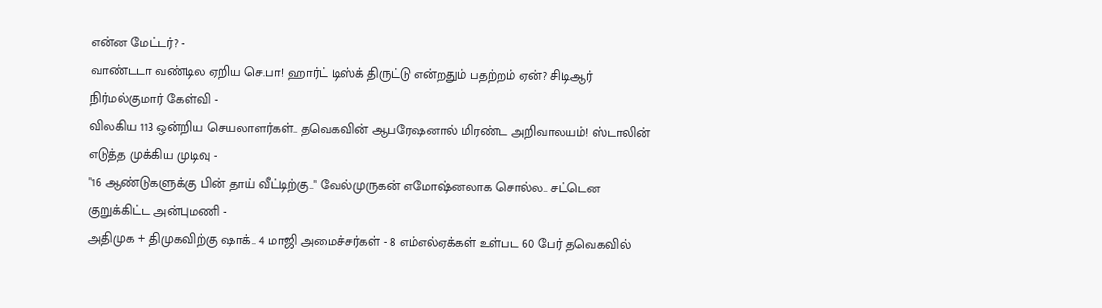என்ன மேட்டர்? -
வாண்டடா வண்டில ஏறிய செ.பா! ஹார்ட் டிஸ்க் திருட்டு என்றதும் பதற்றம் ஏன்? சிடிஆர் நிர்மல்குமார் கேள்வி -
விலகிய 113 ஒன்றிய செயலாளர்கள்.. தவெகவின் ஆபரேஷனால் மிரண்ட அறிவாலயம்! ஸ்டாலின் எடுத்த முக்கிய முடிவு -
"16 ஆண்டுகளுக்கு பின் தாய் வீட்டிற்கு.." வேல்முருகன் எமோஷ்னலாக சொல்ல.. சட்டென குறுக்கிட்ட அன்புமணி -
அதிமுக + திமுகவிற்கு ஷாக்.. 4 மாஜி அமைச்சர்கள் - 8 எம்எல்ஏக்கள் உள்பட 60 பேர் தவெகவில்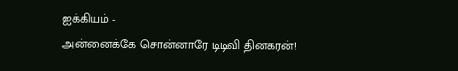ஐக்கியம் -
அன்னைக்கே சொன்னாரே டிடிவி தினகரன்!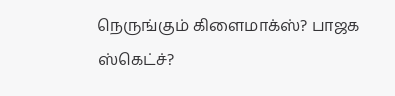நெருங்கும் கிளைமாக்ஸ்? பாஜக ஸ்கெட்ச்?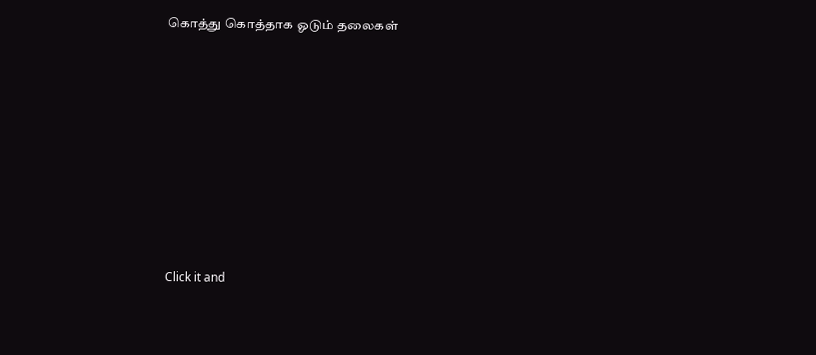கொத்து கொத்தாக ஓடும் தலைகள்












Click it and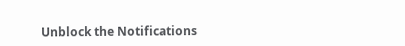Unblock the Notifications